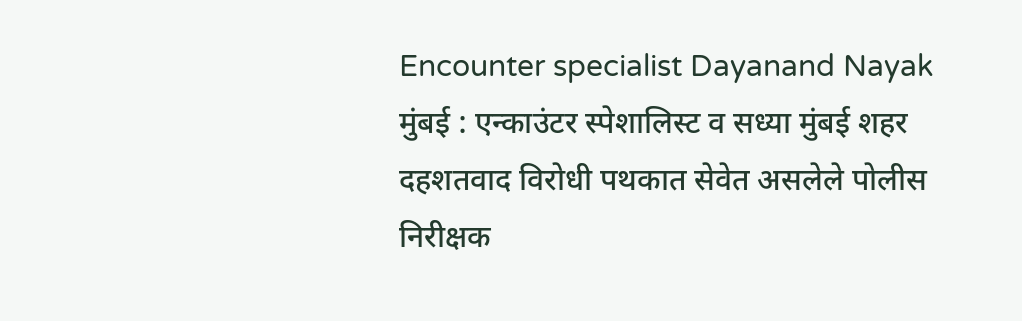Encounter specialist Dayanand Nayak
मुंबई : एन्काउंटर स्पेशालिस्ट व सध्या मुंबई शहर दहशतवाद विरोधी पथकात सेवेत असलेले पोलीस निरीक्षक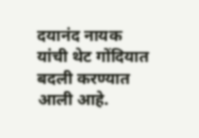दयानंद नायक यांची थेट गोंदियात बदली करण्यात आली आहे.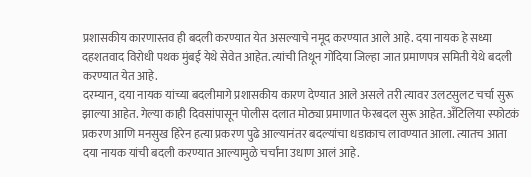प्रशासकीय कारणास्तव ही बदली करण्यात येत असल्याचे नमूद करण्यात आले आहे. दया नायक हे सध्या दहशतवाद विरोधी पथक मुंबई येथे सेवेत आहेत. त्यांची तिथून गोंदिया जिल्हा जात प्रमाणपत्र समिती येथे बदली करण्यात येत आहे.
दरम्यान, दया नायक यांच्या बदलीमागे प्रशासकीय कारण देण्यात आले असले तरी त्यावर उलटसुलट चर्चा सुरू झाल्या आहेत. गेल्या काही दिवसांपासून पोलीस दलात मोठ्या प्रमाणात फेरबदल सुरू आहेत. अँटिलिया स्फोटकं प्रकरण आणि मनसुख हिरेन हत्या प्रकरण पुढे आल्यानंतर बदल्यांचा धडाकाच लावण्यात आला. त्यातच आता दया नायक यांची बदली करण्यात आल्यामुळे चर्चांना उधाण आलं आहे.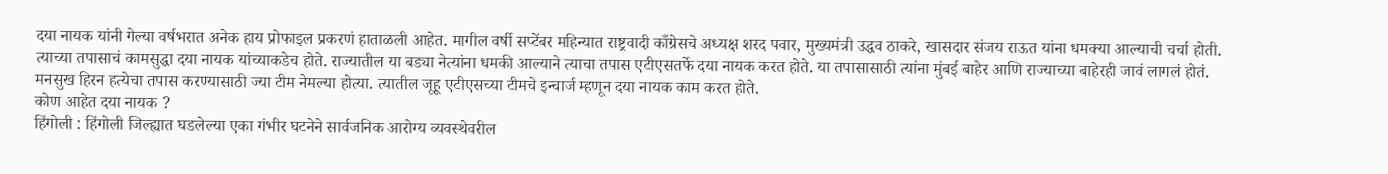दया नायक यांनी गेल्या वर्षभरात अनेक हाय प्रोफाइल प्रकरणं हाताळली आहेत. मागील वर्षी सप्टेंबर महिन्यात राष्ट्रवादी काँग्रेसचे अध्यक्ष शरद पवार, मुख्यमंत्री उद्धव ठाकरे, खासदार संजय राऊत यांना धमक्या आल्याची चर्चा होती. त्याच्या तपासाचं कामसुद्धा दया नायक यांच्याकडेच होते. राज्यातील या बड्या नेत्यांना धमकी आल्याने त्याचा तपास एटीएसतर्फे दया नायक करत होते. या तपासासाठी त्यांना मुंबई बाहेर आणि राज्याच्या बाहेरही जावं लागलं होतं. मनसुख हिरन हत्येचा तपास करण्यासाठी ज्या टीम नेमल्या होत्या. त्यातील जूहू एटीएसच्या टीमचे इन्चार्ज म्हणून दया नायक काम करत होते.
कोण आहेत दया नायक ?
हिंगोली : हिंगोली जिल्ह्यात घडलेल्या एका गंभीर घटनेने सार्वजनिक आरोग्य व्यवस्थेवरील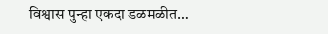विश्वास पुन्हा एकदा डळमळीत…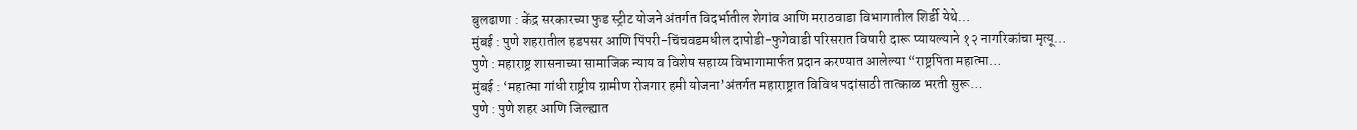बुलढाणा : केंद्र सरकारच्या फुड स्ट्रीट योजने अंतर्गत विदर्भातील शेगांव आणि मराठवाडा विभागातील शिर्डी येथे…
मुंबई : पुणे शहरातील हडपसर आणि पिंपरी-चिंचवडमधील दापोडी-फुगेवाडी परिसरात विषारी दारू प्यायल्याने १२ नागरिकांचा मृत्यू…
पुणे : महाराष्ट्र शासनाच्या सामाजिक न्याय व विशेष सहाय्य विभागामार्फत प्रदान करण्यात आलेल्या “राष्ट्रपिता महात्मा…
मुंबई : ‘महात्मा गांधी राष्ट्रीय ग्रामीण रोजगार हमी योजना’अंतर्गत महाराष्ट्रात विविध पदांसाठी तात्काळ भरती सुरू…
पुणे : पुणे शहर आणि जिल्ह्यात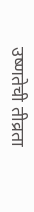उष्णतेची तीव्रता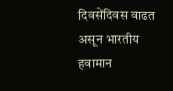दिवसेंदिवस वाढत असून भारतीय हवामान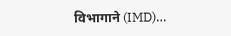विभागाने (IMD)…